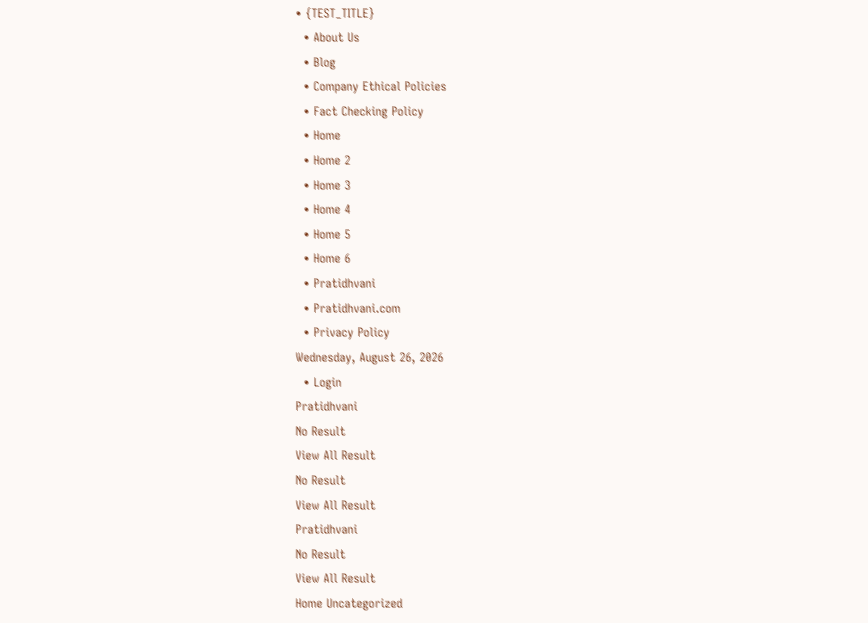• {TEST_TITLE}
  • About Us
  • Blog
  • Company Ethical Policies
  • Fact Checking Policy
  • Home
  • Home 2
  • Home 3
  • Home 4
  • Home 5
  • Home 6
  • Pratidhvani
  • Pratidhvani.com
  • Privacy Policy
Wednesday, August 26, 2026
  • Login
Pratidhvani
No Result
View All Result
No Result
View All Result
Pratidhvani
No Result
View All Result
Home Uncategorized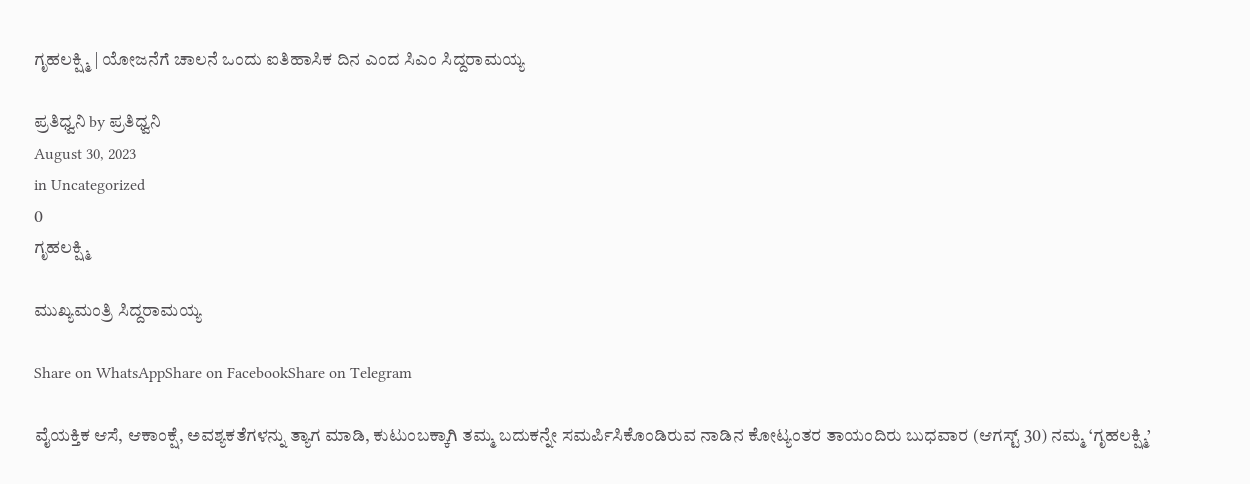ಗೃಹಲಕ್ಷ್ಮಿ | ಯೋಜನೆಗೆ ಚಾಲನೆ ಒಂದು ಐತಿಹಾಸಿಕ ದಿನ ಎಂದ ಸಿಎಂ ಸಿದ್ದರಾಮಯ್ಯ

ಪ್ರತಿಧ್ವನಿ by ಪ್ರತಿಧ್ವನಿ
August 30, 2023
in Uncategorized
0
ಗೃಹಲಕ್ಷ್ಮಿ

ಮುಖ್ಯಮಂತ್ರಿ ಸಿದ್ದರಾಮಯ್ಯ

Share on WhatsAppShare on FacebookShare on Telegram

ವೈಯಕ್ತಿಕ ಆಸೆ, ಆಕಾಂಕ್ಷೆ, ಅವಶ್ಯಕತೆಗಳನ್ನು ತ್ಯಾಗ ಮಾಡಿ, ಕುಟುಂಬಕ್ಕಾಗಿ ತಮ್ಮ ಬದುಕನ್ನೇ ಸಮರ್ಪಿಸಿಕೊಂಡಿರುವ ನಾಡಿನ ಕೋಟ್ಯಂತರ ತಾಯಂದಿರು ಬುಧವಾರ (ಆಗಸ್ಟ್ 30) ನಮ್ಮ ‘ಗೃಹಲಕ್ಷ್ಮಿ’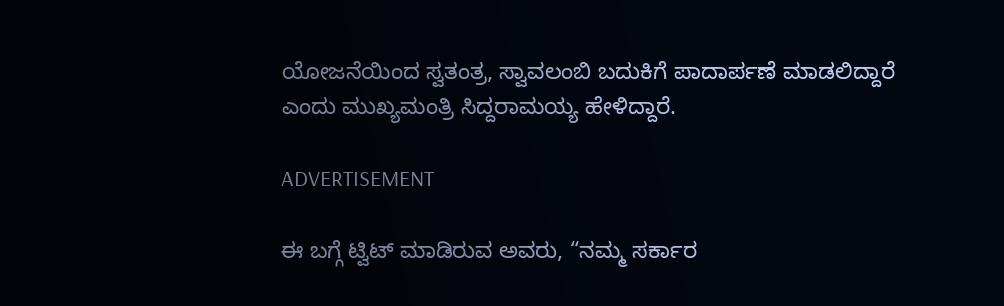ಯೋಜನೆಯಿಂದ ಸ್ವತಂತ್ರ, ಸ್ವಾವಲಂಬಿ ಬದುಕಿಗೆ ಪಾದಾರ್ಪಣೆ ಮಾಡಲಿದ್ದಾರೆ ಎಂದು ಮುಖ್ಯಮಂತ್ರಿ ಸಿದ್ದರಾಮಯ್ಯ ಹೇಳಿದ್ದಾರೆ.

ADVERTISEMENT

ಈ ಬಗ್ಗೆ ಟ್ವಿಟ್ ಮಾಡಿರುವ ಅವರು, “ನಮ್ಮ ಸರ್ಕಾರ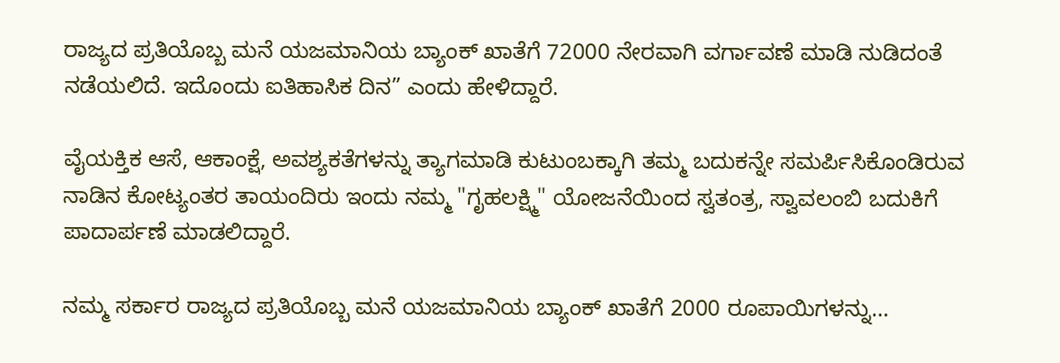ರಾಜ್ಯದ ಪ್ರತಿಯೊಬ್ಬ ಮನೆ ಯಜಮಾನಿಯ ಬ್ಯಾಂಕ್ ಖಾತೆಗೆ 72000 ನೇರವಾಗಿ ವರ್ಗಾವಣೆ ಮಾಡಿ ನುಡಿದಂತೆ ನಡೆಯಲಿದೆ. ಇದೊಂದು ಐತಿಹಾಸಿಕ ದಿನ” ಎಂದು ಹೇಳಿದ್ದಾರೆ.

ವೈಯಕ್ತಿಕ ಆಸೆ, ಆಕಾಂಕ್ಷೆ, ಅವಶ್ಯಕತೆಗಳನ್ನು ತ್ಯಾಗಮಾಡಿ ಕುಟುಂಬಕ್ಕಾಗಿ ತಮ್ಮ ಬದುಕನ್ನೇ ಸಮರ್ಪಿಸಿಕೊಂಡಿರುವ ನಾಡಿನ ಕೋಟ್ಯಂತರ ತಾಯಂದಿರು ಇಂದು ನಮ್ಮ "ಗೃಹಲಕ್ಷ್ಮಿ" ಯೋಜನೆಯಿಂದ ಸ್ವತಂತ್ರ, ಸ್ವಾವಲಂಬಿ ಬದುಕಿಗೆ ಪಾದಾರ್ಪಣೆ‌ ಮಾಡಲಿದ್ದಾರೆ.

ನಮ್ಮ ಸರ್ಕಾರ ರಾಜ್ಯದ ಪ್ರತಿಯೊಬ್ಬ ಮನೆ ಯಜಮಾನಿಯ ಬ್ಯಾಂಕ್ ಖಾತೆಗೆ 2000 ರೂಪಾಯಿಗಳನ್ನು…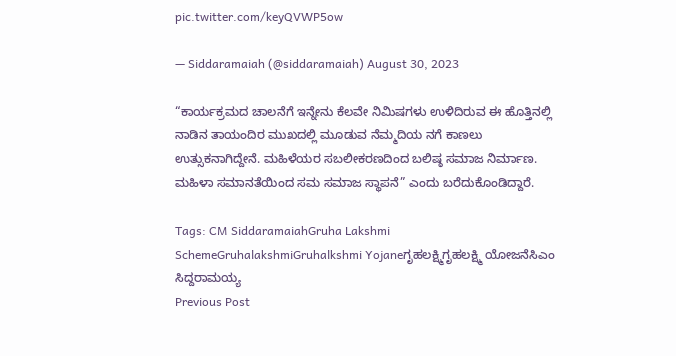pic.twitter.com/keyQVWP5ow

— Siddaramaiah (@siddaramaiah) August 30, 2023

“ಕಾರ್ಯಕ್ರಮದ ಚಾಲನೆಗೆ ಇನ್ನೇನು ಕೆಲವೇ ನಿಮಿಷಗಳು ಉಳಿದಿರುವ ಈ ಹೊತ್ತಿನಲ್ಲಿ ನಾಡಿನ ತಾಯಂದಿರ ಮುಖದಲ್ಲಿ ಮೂಡುವ ನೆಮ್ಮದಿಯ ನಗೆ ಕಾಣಲು ಉತ್ಸುಕನಾಗಿದ್ದೇನೆ. ಮಹಿಳೆಯರ ಸಬಲೀಕರಣದಿಂದ ಬಲಿಷ್ಠ ಸಮಾಜ ನಿರ್ಮಾಣ. ಮಹಿಳಾ ಸಮಾನತೆಯಿಂದ ಸಮ ಸಮಾಜ ಸ್ಥಾಪನೆ” ಎಂದು ಬರೆದುಕೊಂಡಿದ್ದಾರೆ.

Tags: CM SiddaramaiahGruha Lakshmi SchemeGruhalakshmiGruhalkshmi Yojaneಗೃಹಲಕ್ಷ್ಮಿಗೃಹಲಕ್ಷ್ಮಿ ಯೋಜನೆಸಿಎಂ ಸಿದ್ದರಾಮಯ್ಯ
Previous Post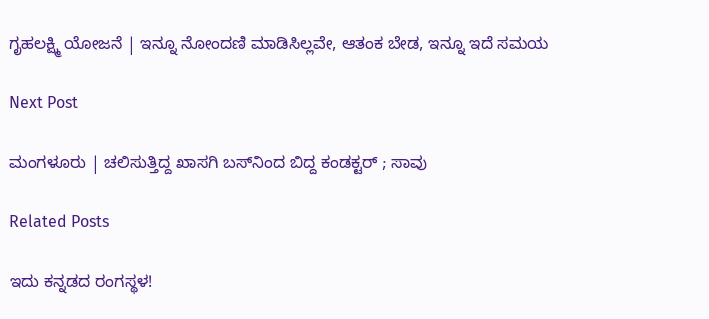ಗೃಹಲಕ್ಷ್ಮಿ ಯೋಜನೆ | ಇನ್ನೂ ನೋಂದಣಿ ಮಾಡಿಸಿಲ್ಲವೇ, ಆತಂಕ ಬೇಡ, ಇನ್ನೂ ಇದೆ ಸಮಯ

Next Post

ಮಂಗಳೂರು | ಚಲಿಸುತ್ತಿದ್ದ ಖಾಸಗಿ ಬಸ್‌ನಿಂದ ಬಿದ್ದ ಕಂಡಕ್ಟರ್ ; ಸಾವು

Related Posts

ಇದು ಕನ್ನಡದ ರಂಗಸ್ಥಳ!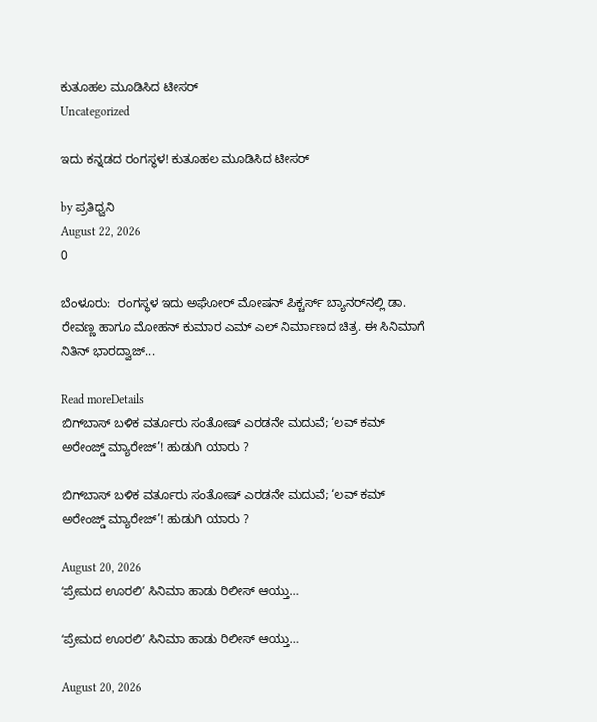ಕುತೂಹಲ ಮೂಡಿಸಿದ ಟೀಸರ್
Uncategorized

ಇದು ಕನ್ನಡದ ರಂಗಸ್ಥಳ! ಕುತೂಹಲ ಮೂಡಿಸಿದ ಟೀಸರ್

by ಪ್ರತಿಧ್ವನಿ
August 22, 2026
0

ಬೆಂಳೂರು:  ರಂಗಸ್ಥಳ ಇದು ಅಘೋರ್ ಮೋಷನ್ ಪಿಕ್ಚರ್ಸ್ ಬ್ಯಾನರ್‌ನಲ್ಲಿ ಡಾ. ರೇವಣ್ಣ ಹಾಗೂ ಮೋಹನ್ ಕುಮಾರ ಎಮ್ ಎಲ್ ನಿರ್ಮಾಣದ ಚಿತ್ರ. ಈ ಸಿನಿಮಾಗೆ ನಿತಿನ್ ಭಾರದ್ವಾಜ್...

Read moreDetails
ಬಿಗ್‌ಬಾಸ್‌ ಬಳಿಕ ವರ್ತೂರು ಸಂತೋಷ್‌ ಎರಡನೇ ಮದುವೆ; ‘ಲವ್‌ ಕಮ್‌ ಅರೇಂಜ್ಡ್‌ ಮ್ಯಾರೇಜ್‌’! ಹುಡುಗಿ ಯಾರು ?

ಬಿಗ್‌ಬಾಸ್‌ ಬಳಿಕ ವರ್ತೂರು ಸಂತೋಷ್‌ ಎರಡನೇ ಮದುವೆ; ‘ಲವ್‌ ಕಮ್‌ ಅರೇಂಜ್ಡ್‌ ಮ್ಯಾರೇಜ್‌’! ಹುಡುಗಿ ಯಾರು ?

August 20, 2026
ʻಪ್ರೇಮದ ಊರಲಿʼ ಸಿನಿಮಾ ಹಾಡು ರಿಲೀಸ್‌ ಆಯ್ತು…

ʻಪ್ರೇಮದ ಊರಲಿʼ ಸಿನಿಮಾ ಹಾಡು ರಿಲೀಸ್‌ ಆಯ್ತು…

August 20, 2026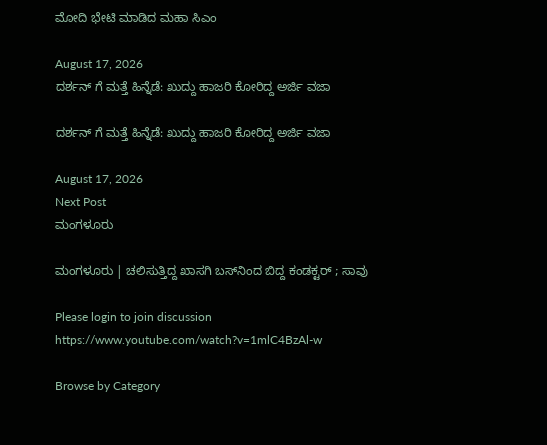ಮೋದಿ ಭೇಟಿ ಮಾಡಿದ ಮಹಾ ಸಿಎಂ

August 17, 2026
ದರ್ಶನ್‌ ಗೆ ಮತ್ತೆ ಹಿನ್ನೆಡೆ: ಖುದ್ದು ಹಾಜರಿ ಕೋರಿದ್ದ ಅರ್ಜಿ ವಜಾ

ದರ್ಶನ್‌ ಗೆ ಮತ್ತೆ ಹಿನ್ನೆಡೆ: ಖುದ್ದು ಹಾಜರಿ ಕೋರಿದ್ದ ಅರ್ಜಿ ವಜಾ

August 17, 2026
Next Post
ಮಂಗಳೂರು

ಮಂಗಳೂರು | ಚಲಿಸುತ್ತಿದ್ದ ಖಾಸಗಿ ಬಸ್‌ನಿಂದ ಬಿದ್ದ ಕಂಡಕ್ಟರ್ ; ಸಾವು

Please login to join discussion
https://www.youtube.com/watch?v=1mlC4BzAl-w

Browse by Category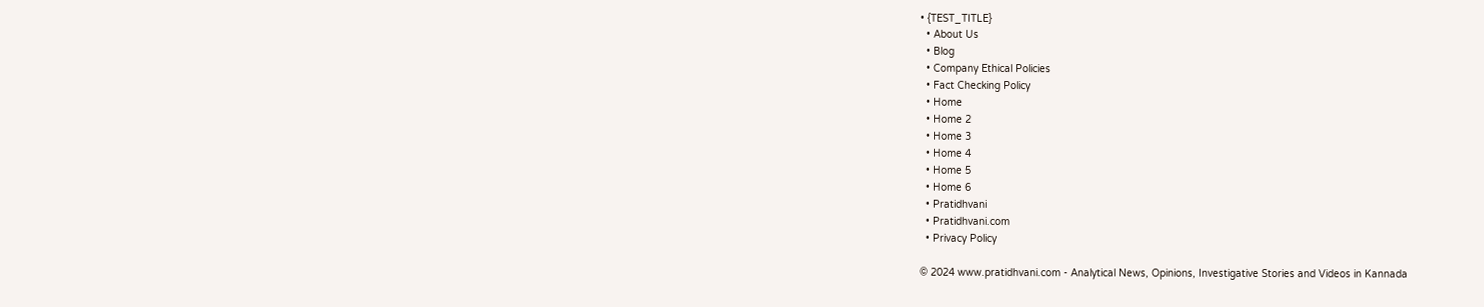• {TEST_TITLE}
  • About Us
  • Blog
  • Company Ethical Policies
  • Fact Checking Policy
  • Home
  • Home 2
  • Home 3
  • Home 4
  • Home 5
  • Home 6
  • Pratidhvani
  • Pratidhvani.com
  • Privacy Policy

© 2024 www.pratidhvani.com - Analytical News, Opinions, Investigative Stories and Videos in Kannada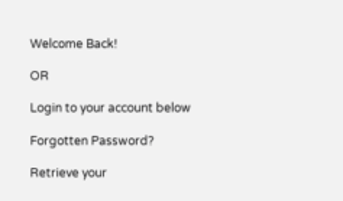Welcome Back!

OR

Login to your account below

Forgotten Password?

Retrieve your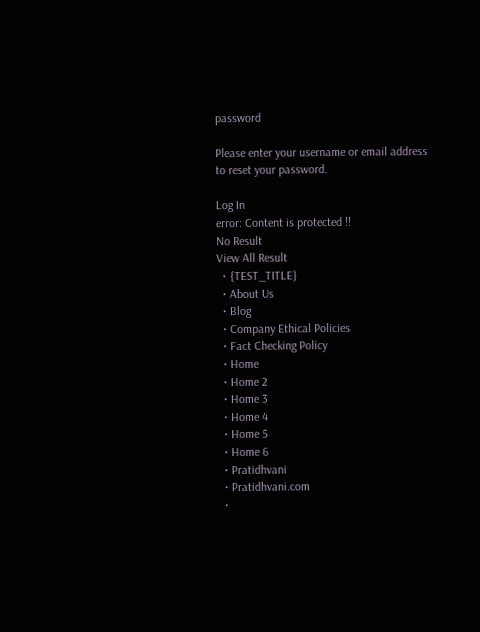password

Please enter your username or email address to reset your password.

Log In
error: Content is protected !!
No Result
View All Result
  • {TEST_TITLE}
  • About Us
  • Blog
  • Company Ethical Policies
  • Fact Checking Policy
  • Home
  • Home 2
  • Home 3
  • Home 4
  • Home 5
  • Home 6
  • Pratidhvani
  • Pratidhvani.com
  •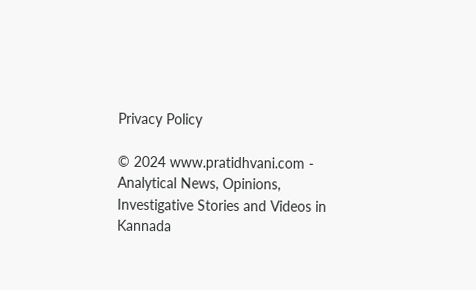Privacy Policy

© 2024 www.pratidhvani.com - Analytical News, Opinions, Investigative Stories and Videos in Kannada